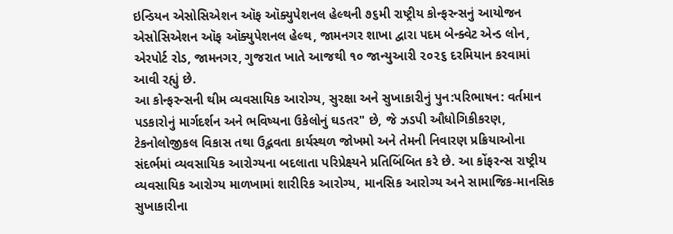ઇન્ડિયન એસોસિએશન ઑફ ઑક્યુપેશનલ હેલ્થની ૭૬મી રાષ્ટ્રીય કોન્ફરન્સનું આયોજન એસોસિએશન ઑફ ઑક્યુપેશનલ હેલ્થ, જામનગર શાખા દ્વારા પદમ બેન્ક્વેટ એન્ડ લોન, એરપોર્ટ રોડ, જામનગર, ગુજરાત ખાતે આજથી ૧૦ જાન્યુઆરી ૨૦૨૬ દરમિયાન કરવામાં આવી રહ્યું છે.
આ કોન્ફરન્સની થીમ વ્યવસાયિક આરોગ્ય, સુરક્ષા અને સુખાકારીનું પુન:પરિભાષન: વર્તમાન પડકારોનું માર્ગદર્શન અને ભવિષ્યના ઉકેલોનું ઘડતર" છે, જે ઝડપી ઔધોગિકીકરણ, ટેકનોલોજીકલ વિકાસ તથા ઉદ્ભવતા કાર્યસ્થળ જોખમો અને તેમની નિવારણ પ્રક્રિયાઓના સંદર્ભમાં વ્યવસાયિક આરોગ્યના બદલાતા પરિપ્રેક્ષ્યને પ્રતિબિંબિત કરે છે. આ કોંફરન્સ રાષ્ટ્રીય વ્યવસાયિક આરોગ્ય માળખામાં શારીરિક આરોગ્ય, માનસિક આરોગ્ય અને સામાજિક-માનસિક સુખાકારીના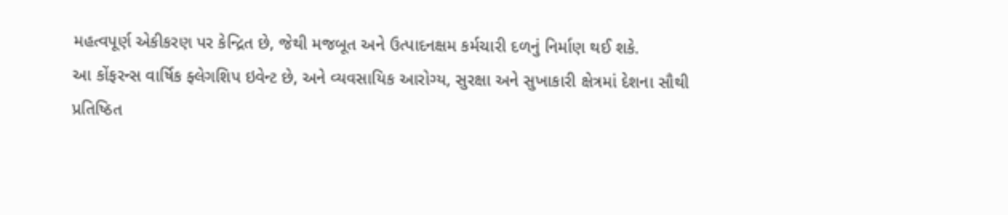મહત્વપૂર્ણ એકીકરણ પર કેન્દ્રિત છે, જેથી મજબૂત અને ઉત્પાદનક્ષમ કર્મચારી દળનું નિર્માણ થઈ શકે.
આ કોંફરન્સ વાર્ષિક ફ્લેગશિપ ઇવેન્ટ છે, અને વ્યવસાયિક આરોગ્ય, સુરક્ષા અને સુખાકારી ક્ષેત્રમાં દેશના સૌથી પ્રતિષ્ઠિત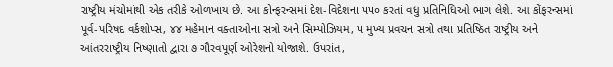રાષ્ટ્રીય મંચોમાંથી એક તરીકે ઓળખાય છે. આ કોન્ફરન્સમાં દેશ-વિદેશના ૫૫૦ કરતાં વધુ પ્રતિનિધિઓ ભાગ લેશે. આ કોંફરન્સમાં પૂર્વ-પરિષદ વર્કશોપ્સ, ૪૪ મહેમાન વક્તાઓના સત્રો અને સિમ્પોઝિયમ, ૫ મુખ્ય પ્રવચન સત્રો તથા પ્રતિષ્ઠિત રાષ્ટ્રીય અને આંતરરાષ્ટ્રીય નિષ્ણાતો દ્વારા ૭ ગૌરવપૂર્ણ ઓરેશનો યોજાશે. ઉપરાંત,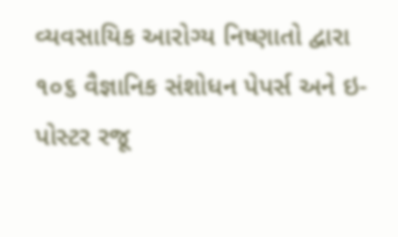વ્યવસાયિક આરોગ્ય નિષ્ણાતો દ્વારા ૧૦૬ વૈજ્ઞાનિક સંશોધન પેપર્સ અને ઇ-પોસ્ટર રજૂ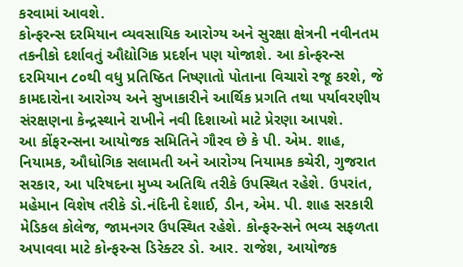કરવામાં આવશે.
કોન્ફરન્સ દરમિયાન વ્યવસાયિક આરોગ્ય અને સુરક્ષા ક્ષેત્રની નવીનતમ તકનીકો દર્શાવતું ઔદ્યોગિક પ્રદર્શન પણ યોજાશે. આ કોન્ફરન્સ દરમિયાન ૮૦થી વધુ પ્રતિષ્ઠિત નિષ્ણાતો પોતાના વિચારો રજૂ કરશે, જે કામદારોના આરોગ્ય અને સુખાકારીને આર્થિક પ્રગતિ તથા પર્યાવરણીય સંરક્ષણના કેન્દ્રસ્થાને રાખીને નવી દિશાઓ માટે પ્રેરણા આપશે.
આ કોંફરન્સના આયોજક સમિતિને ગૌરવ છે કે પી. એમ. શાહ, નિયામક, ઔધોગિક સલામતી અને આરોગ્ય નિયામક કચેરી, ગુજરાત સરકાર, આ પરિષદના મુખ્ય અતિથિ તરીકે ઉપસ્થિત રહેશે. ઉપરાંત, મહેમાન વિશેષ તરીકે ડો.નંદિની દેશાઈ, ડીન, એમ. પી. શાહ સરકારી મેડિકલ કોલેજ, જામનગર ઉપસ્થિત રહેશે. કોન્ફરન્સને ભવ્ય સફળતા અપાવવા માટે કોન્ફરન્સ ડિરેક્ટર ડો. આર. રાજેશ, આયોજક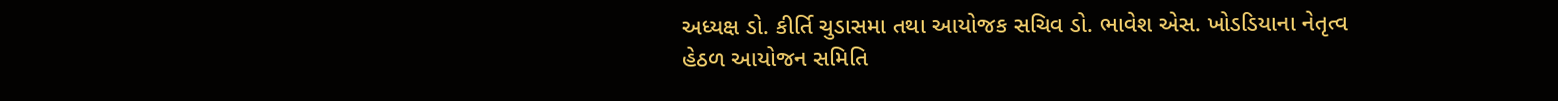અધ્યક્ષ ડો. કીર્તિ ચુડાસમા તથા આયોજક સચિવ ડો. ભાવેશ એસ. ખોડડિયાના નેતૃત્વ હેઠળ આયોજન સમિતિ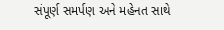સંપૂર્ણ સમર્પણ અને મહેનત સાથે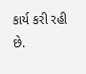કાર્ય કરી રહી છે.